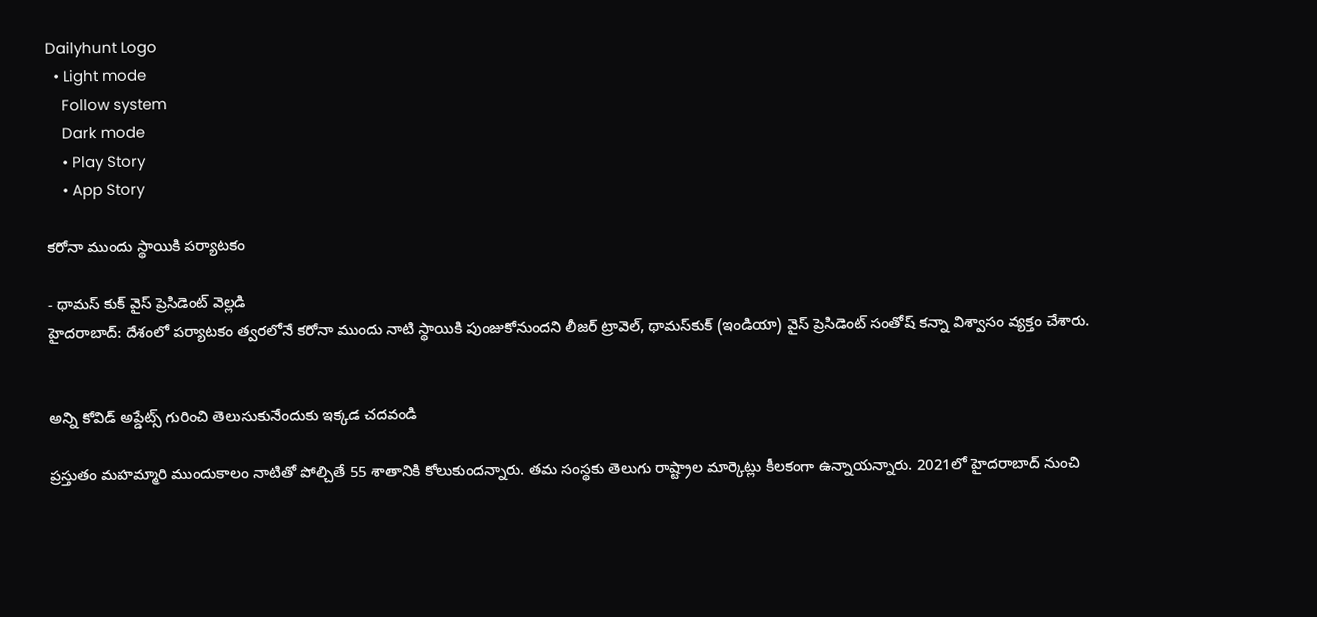Dailyhunt Logo
  • Light mode
    Follow system
    Dark mode
    • Play Story
    • App Story

కరోనా ముందు స్థాయికి పర్యాటకం

- థామస్‌ కుక్‌ వైస్‌ ప్రెసిడెంట్‌ వెల్లడి
హైదరాబాద్‌: దేశంలో పర్యాటకం త్వరలోనే కరోనా ముందు నాటి స్థాయికి పుంజుకోనుందని లీజర్‌ ట్రావెల్‌, థామస్‌కుక్‌ (ఇండియా) వైస్‌ ప్రెసిడెంట్‌ సంతోష్‌ కన్నా విశ్వాసం వ్యక్తం చేశారు.


అన్ని కోవిడ్ అప్డేట్స్ గురించి తెలుసుకునేందుకు ఇక్కడ చదవండి

ప్రస్తుతం మహమ్మారి ముందుకాలం నాటితో పోల్చితే 55 శాతానికి కోలుకుందన్నారు. తమ సంస్థకు తెలుగు రాష్ట్రాల మార్కెట్లు కీలకంగా ఉన్నాయన్నారు. 2021లో హైదరాబాద్‌ నుంచి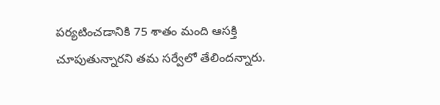పర్యటించడానికి 75 శాతం మంది ఆసక్తి చూపుతున్నారని తమ సర్వేలో తేలిందన్నారు.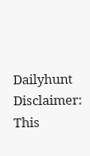Dailyhunt
Disclaimer: This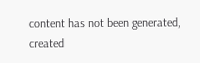content has not been generated, created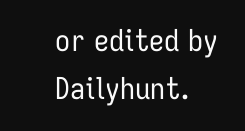or edited by Dailyhunt.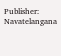Publisher: Navatelangana